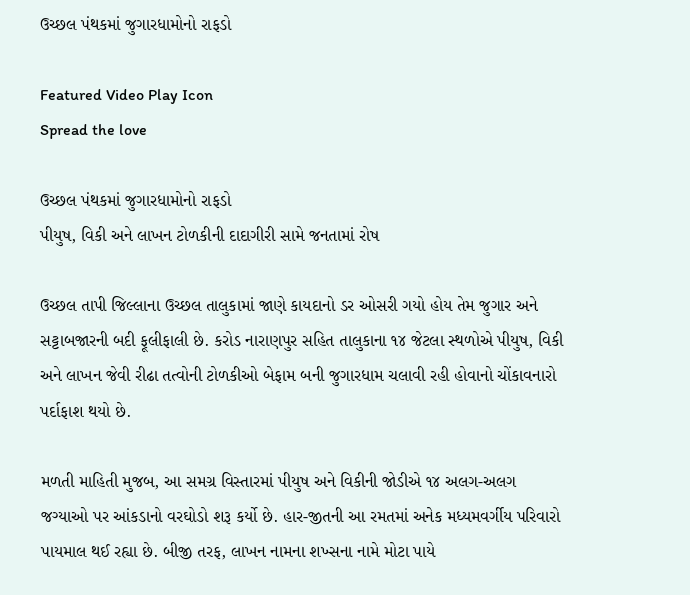ઉચ્છલ પંથકમાં જુગારધામોનો રાફડો

Featured Video Play Icon
Spread the love

ઉચ્છલ પંથકમાં જુગારધામોનો રાફડો
પીયુષ, વિકી અને લાખન ટોળકીની દાદાગીરી સામે જનતામાં રોષ

ઉચ્છલ તાપી જિલ્લાના ઉચ્છલ તાલુકામાં જાણે કાયદાનો ડર ઓસરી ગયો હોય તેમ જુગાર અને સટ્ટાબજારની બદી ફૂલીફાલી છે. કરોડ નારાણપુર સહિત તાલુકાના ૧૪ જેટલા સ્થળોએ પીયુષ, વિકી અને લાખન જેવી રીઢા તત્વોની ટોળકીઓ બેફામ બની જુગારધામ ચલાવી રહી હોવાનો ચોંકાવનારો પર્દાફાશ થયો છે.

મળતી માહિતી મુજબ, આ સમગ્ર વિસ્તારમાં પીયુષ અને વિકીની જોડીએ ૧૪ અલગ-અલગ જગ્યાઓ પર આંકડાનો વરઘોડો શરૂ કર્યો છે. હાર-જીતની આ રમતમાં અનેક મધ્યમવર્ગીય પરિવારો પાયમાલ થઈ રહ્યા છે. બીજી તરફ, લાખન નામના શખ્સના નામે મોટા પાયે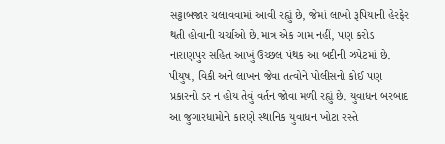સટ્ટાબજાર ચલાવવામાં આવી રહ્યું છે, જેમાં લાખો રૂપિયાની હેરફેર થતી હોવાની ચર્ચાઓ છે.માત્ર એક ગામ નહીં, પણ કરોડ નારાણપુર સહિત આખું ઉચ્છલ પંથક આ બદીની ઝપેટમાં છે. પીયુષ, વિકી અને લાખન જેવા તત્વોને પોલીસનો કોઈ પણ પ્રકારનો ડર ન હોય તેવું વર્તન જોવા મળી રહ્યું છે. યુવાધન બરબાદ આ જુગારધામોને કારણે સ્થાનિક યુવાધન ખોટા રસ્તે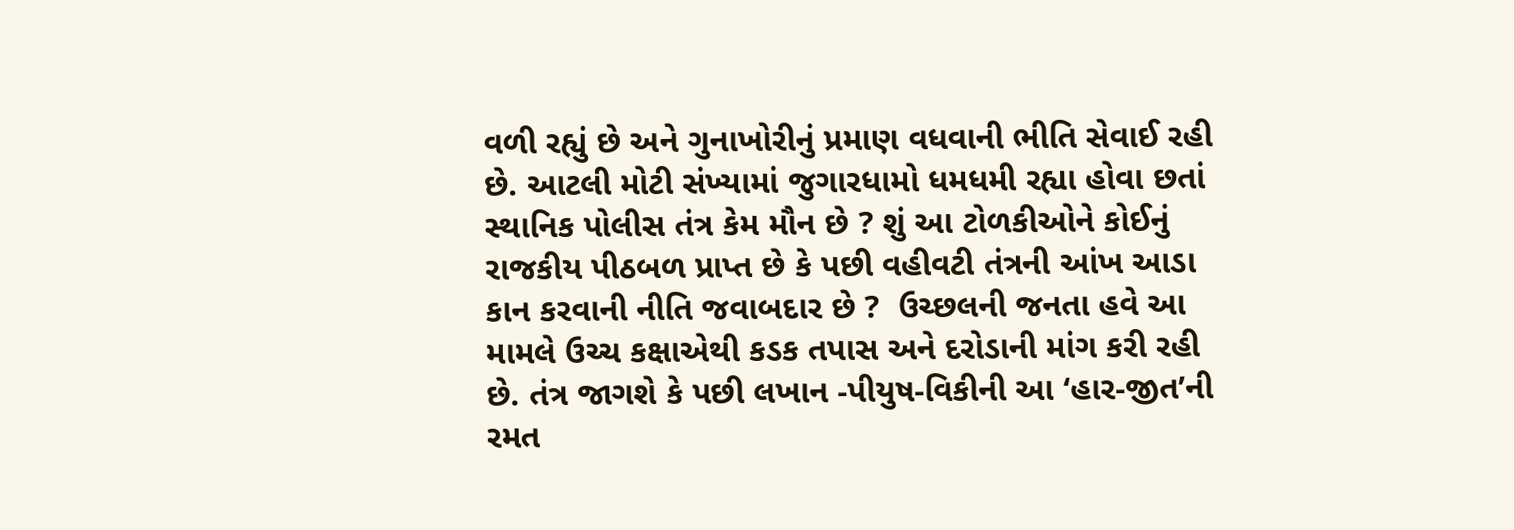વળી રહ્યું છે અને ગુનાખોરીનું પ્રમાણ વધવાની ભીતિ સેવાઈ રહી છે. આટલી મોટી સંખ્યામાં જુગારધામો ધમધમી રહ્યા હોવા છતાં સ્થાનિક પોલીસ તંત્ર કેમ મૌન છે ? શું આ ટોળકીઓને કોઈનું રાજકીય પીઠબળ પ્રાપ્ત છે કે પછી વહીવટી તંત્રની આંખ આડા કાન કરવાની નીતિ જવાબદાર છે ?  ઉચ્છલની જનતા હવે આ મામલે ઉચ્ચ કક્ષાએથી કડક તપાસ અને દરોડાની માંગ કરી રહી છે. તંત્ર જાગશે કે પછી લખાન -પીયુષ-વિકીની આ ‘હાર-જીત’ની રમત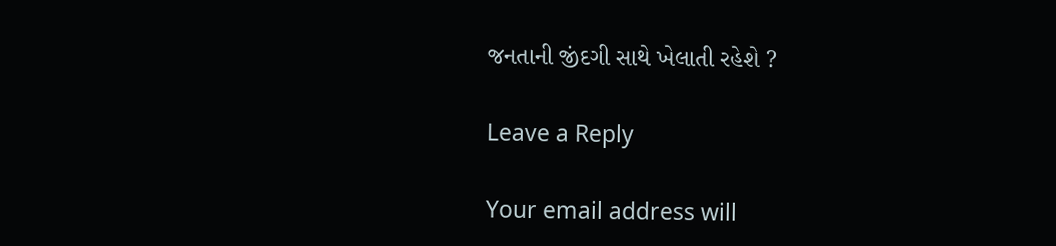જનતાની જીંદગી સાથે ખેલાતી રહેશે ?

Leave a Reply

Your email address will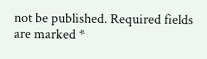not be published. Required fields are marked *